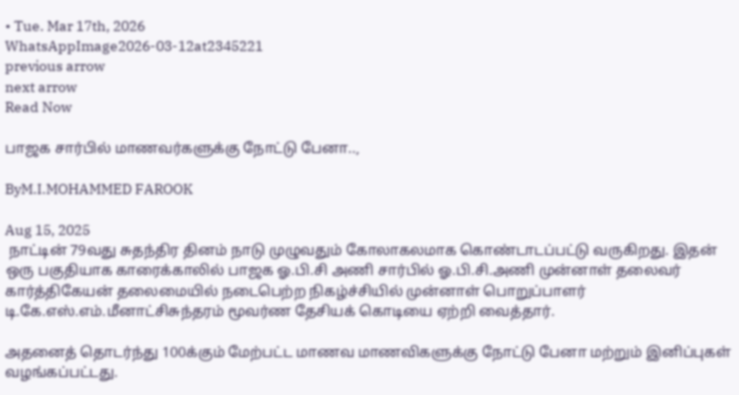• Tue. Mar 17th, 2026
WhatsAppImage2026-03-12at2345221
previous arrow
next arrow
Read Now

பாஜக சார்பில் மாணவர்களுக்கு நோட்டு பேனா..,

ByM.I.MOHAMMED FAROOK

Aug 15, 2025
 நாட்டின் 79வது சுதந்திர தினம் நாடு முழுவதும் கோலாகலமாக கொண்டாடப்பட்டு வருகிறது. இதன் ஒரு பகுதியாக காரைக்காலில் பாஜக ஓ.பி.சி அணி சார்பில் ஓ.பி.சி.அணி முன்னாள் தலைவர் கார்த்திகேயன் தலைமையில் நடைபெற்ற நிகழ்ச்சியில் முன்னாள் பொறுப்பாளர் டி.கே.எஸ்.எம்.மீனாட்சிசுந்தரம் மூவர்ண தேசியக் கொடியை ஏற்றி வைத்தார்.

அதனைத் தொடர்ந்து 100க்கும் மேற்பட்ட மாணவ மாணவிகளுக்கு நோட்டு பேனா மற்றும் இனிப்புகள் வழங்கப்பட்டது.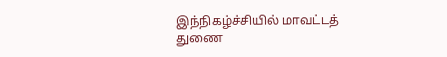இந்நிகழ்ச்சியில் மாவட்டத் துணை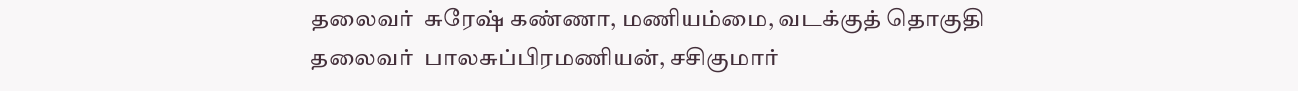தலைவர்  சுரேஷ் கண்ணா, மணியம்மை, வடக்குத் தொகுதி தலைவர்  பாலசுப்பிரமணியன், சசிகுமார்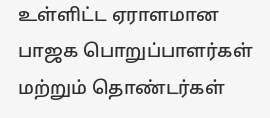உள்ளிட்ட ஏராளமான பாஜக பொறுப்பாளர்கள் மற்றும் தொண்டர்கள்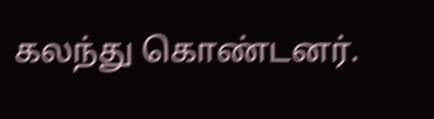கலந்து கொண்டனர்.